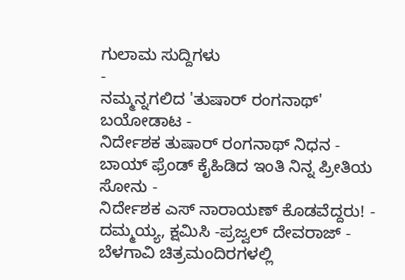ಗುಲಾಮ ಸುದ್ದಿಗಳು
-
ನಮ್ಮನ್ನಗಲಿದ 'ತುಷಾರ್ ರಂಗನಾಥ್' ಬಯೋಡಾಟ -
ನಿರ್ದೇಶಕ ತುಷಾರ್ ರಂಗನಾಥ್ ನಿಧನ -
ಬಾಯ್ ಫ್ರೆಂಡ್ ಕೈಹಿಡಿದ ಇಂತಿ ನಿನ್ನ ಪ್ರೀತಿಯ ಸೋನು -
ನಿರ್ದೇಶಕ ಎಸ್ ನಾರಾಯಣ್ ಕೊಡವೆದ್ದರು! -
ದಮ್ಮಯ್ಯ, ಕ್ಷಮಿಸಿ -ಪ್ರಜ್ವಲ್ ದೇವರಾಜ್ -
ಬೆಳಗಾವಿ ಚಿತ್ರಮಂದಿರಗಳಲ್ಲಿ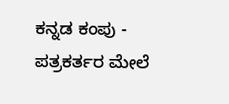ಕನ್ನಡ ಕಂಪು -
ಪತ್ರಕರ್ತರ ಮೇಲೆ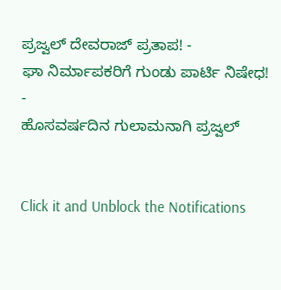ಪ್ರಜ್ವಲ್ ದೇವರಾಜ್ ಪ್ರತಾಪ! -
ಘಾ ನಿರ್ಮಾಪಕರಿಗೆ ಗುಂಡು ಪಾರ್ಟಿ ನಿಷೇಧ! -
ಹೊಸವರ್ಷದಿನ ಗುಲಾಮನಾಗಿ ಪ್ರಜ್ವಲ್


Click it and Unblock the Notifications